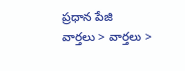ప్రధాన పేజి   వార్తలు > వార్తలు >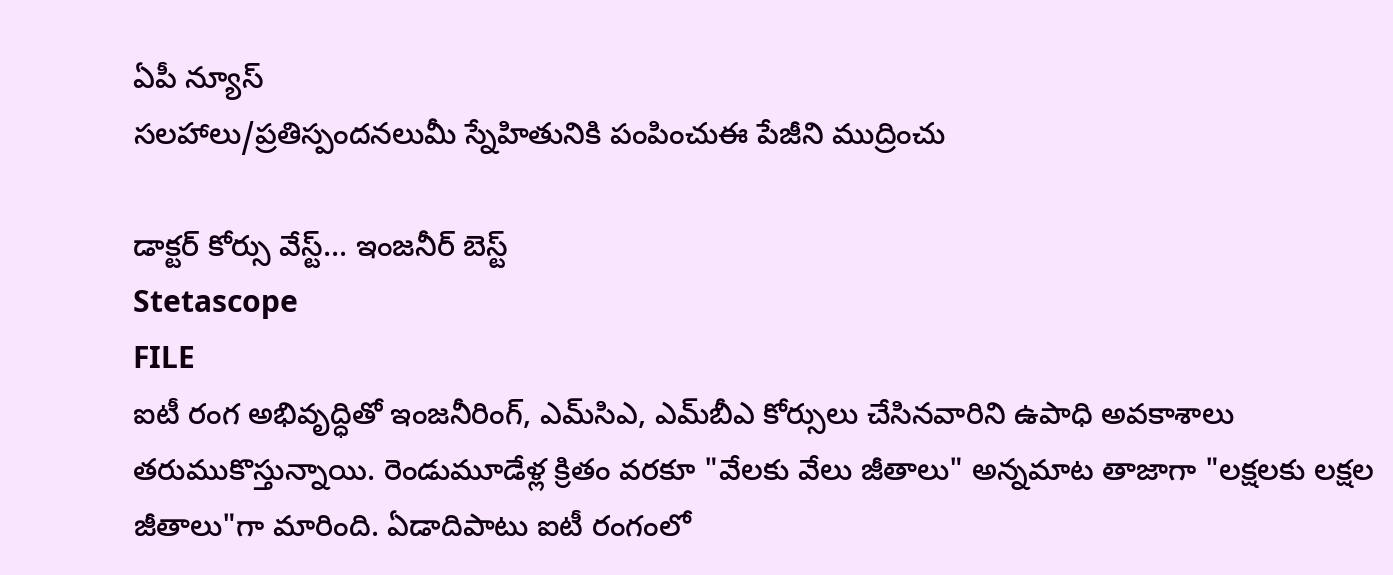ఏపీ న్యూస్
సలహాలు/ప్రతిస్పందనలుమీ స్నేహితునికి పంపించుఈ పేజీని ముద్రించు

డాక్టర్ కోర్సు వేస్ట్... ఇంజనీర్ బెస్ట్
Stetascope
FILE
ఐటీ రంగ అభివృద్ధితో ఇంజనీరింగ్, ఎమ్‌సిఎ, ఎమ్‌బీఎ కోర్సులు చేసినవారిని ఉపాధి అవకాశాలు తరుముకొస్తున్నాయి. రెండుమూడేళ్ల క్రితం వరకూ "వేలకు వేలు జీతాలు" అన్నమాట తాజాగా "లక్షలకు లక్షల జీతాలు"గా మారింది. ఏడాదిపాటు ఐటీ రంగంలో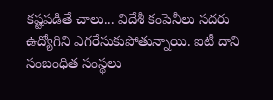కష్టపడితే చాలు... విదేశీ కంపెనీలు సదరు ఉద్యోగిని ఎగరేసుకుపోతున్నాయి. ఐటీ దాని సంబంధిత సంస్థలు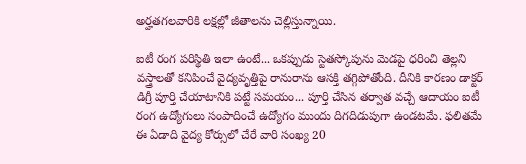అర్హతగలవారికి లక్షల్లో జీతాలను చెల్లిస్తున్నాయి.

ఐటీ రంగ పరిస్థితి ఇలా ఉంటే... ఒకప్పుడు స్టెతస్కోపును మెడపై ధరించి తెల్లని వస్త్రాలతో కనిపించే వైద్యవృత్తిపై రానురాను ఆసక్తి తగ్గిపోతోంది. దీనికి కారణం డాక్టర్ డిగ్రీ పూర్తి చేయాటానికి పట్టే సమయం... పూర్తి చేసిన తర్వాత వచ్చే ఆదాయం ఐటీ రంగ ఉద్యోగులు సంపాదించే ఉద్యోగం ముందు దిగదిడుపుగా ఉండటమే. ఫలితమే ఈ ఏడాది వైద్య కోర్సులో చేరే వారి సంఖ్య 20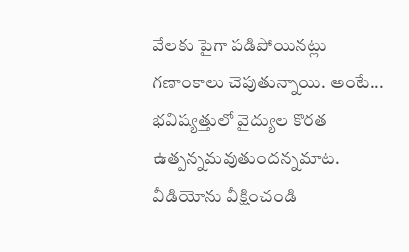వేలకు పైగా పడిపోయినట్లు గణాంకాలు చెపుతున్నాయి. అంటే... భవిష్యత్తులో వైద్యుల కొరత ఉత్పన్నమవుతుందన్నమాట.
వీడియోను వీక్షించండి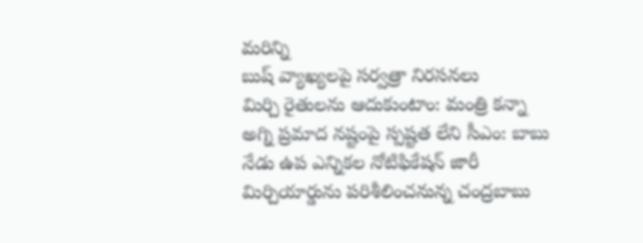మరిన్ని
బుష్ వ్యాఖ్యలపై సర్వత్రా నిరసనలు
మిర్చి రైతులను ఆదుకుంటాం: మంత్రి కన్నా
అగ్ని ప్రమాద నష్టంపై స్పష్టత లేని సీఎం: బాబు
నేడు ఉప ఎన్నికల నోటిఫికేషన్ జారీ
మిర్చియార్డును పరిశీలించనున్న చంద్రబాబు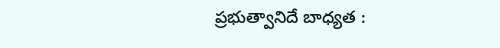ప్రభుత్వానిదే బాధ్యత :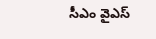సీఎం వైఎస్